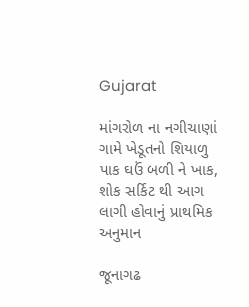Gujarat

માંગરોળ ના નગીચાણાં ગામે ખેડૂતનો શિયાળુ પાક ઘઉં બળી ને ખાક, શોક સર્કિટ થી આગ લાગી હોવાનું પ્રાથમિક અનુમાન

જૂનાગઢ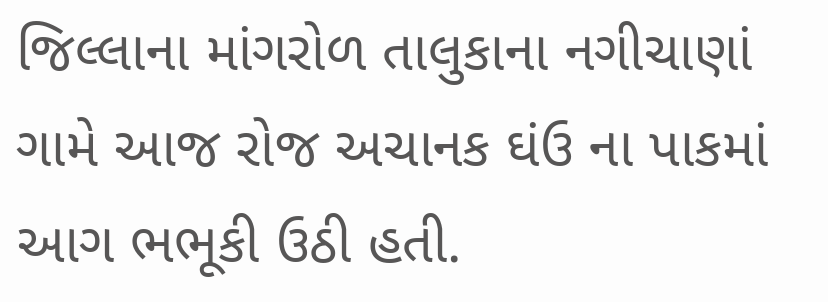જિલ્લાના માંગરોળ તાલુકાના નગીચાણાં ગામે આજ રોજ અચાનક ઘંઉ ના પાકમાં આગ ભભૂકી ઉઠી હતી.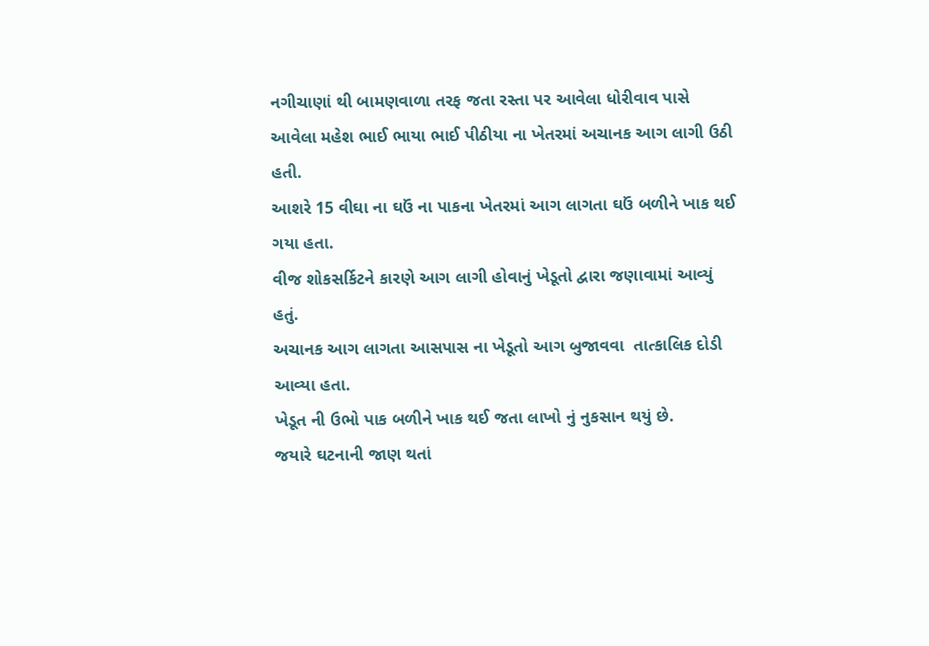નગીચાણાં થી બામણવાળા તરફ જતા રસ્તા પર આવેલા ધોરીવાવ પાસે આવેલા મહેશ ભાઈ ભાયા ભાઈ પીઠીયા ના ખેતરમાં અચાનક આગ લાગી ઉઠી હતી.
આશરે 15 વીઘા ના ઘઉં ના પાકના ખેતરમાં આગ લાગતા ઘઉં બળીને ખાક થઈ ગયા હતા.
વીજ શોકસર્કિટને કારણે આગ લાગી હોવાનું ખેડૂતો દ્વારા જણાવામાં આવ્યું હતું.
અચાનક આગ લાગતા આસપાસ ના ખેડૂતો આગ બુજાવવા  તાત્કાલિક દોડી આવ્યા હતા.
ખેડૂત ની ઉભો પાક બળીને ખાક થઈ જતા લાખો નું નુકસાન થયું છે.
જયારે ઘટનાની જાણ થતાં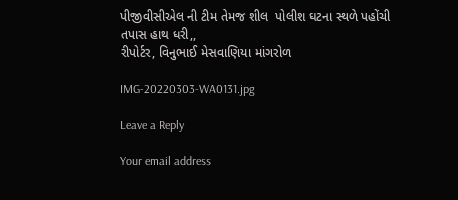પીજીવીસીએલ ની ટીમ તેમજ શીલ  પોલીશ ઘટના સ્થળે પહોંચી તપાસ હાથ ધરી,,
રીપોર્ટર, વિનુભાઈ મેસવાણિયા માંગરોળ

IMG-20220303-WA0131.jpg

Leave a Reply

Your email address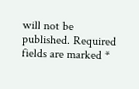will not be published. Required fields are marked *